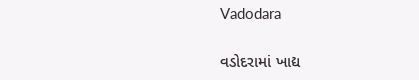Vadodara

વડોદરામાં ખાદ્ય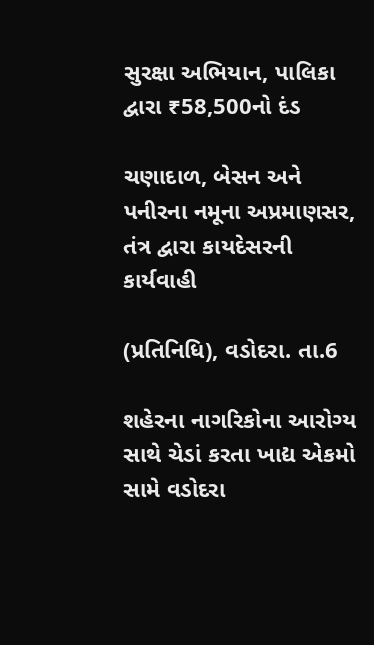સુરક્ષા અભિયાન, પાલિકા દ્વારા ₹58,500નો દંડ

ચણાદાળ, બેસન અને પનીરના નમૂના અપ્રમાણસર, તંત્ર દ્વારા કાયદેસરની કાર્યવાહી

(પ્રતિનિધિ), વડોદરા. તા.6

શહેરના નાગરિકોના આરોગ્ય સાથે ચેડાં કરતા ખાદ્ય એકમો સામે વડોદરા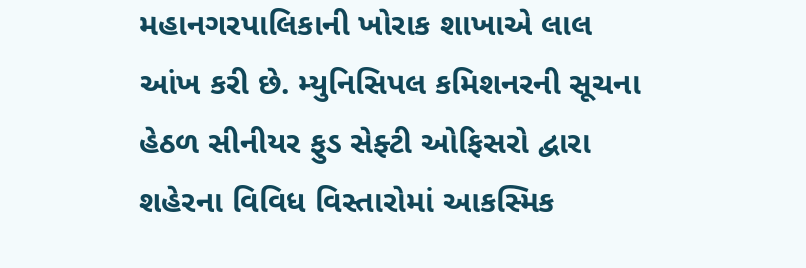મહાનગરપાલિકાની ખોરાક શાખાએ લાલ આંખ કરી છે. મ્યુનિસિપલ કમિશનરની સૂચના હેઠળ સીનીયર ફુડ સેફ્ટી ઓફિસરો દ્વારા શહેરના વિવિધ વિસ્તારોમાં આકસ્મિક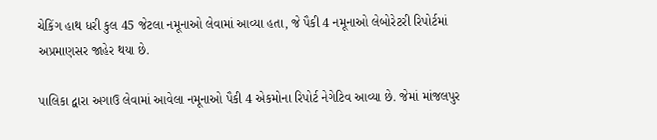ચેકિંગ હાથ ધરી કુલ 45 જેટલા નમૂનાઓ લેવામાં આવ્યા હતા, જે પૈકી 4 નમૂનાઓ લેબોરેટરી રિપોર્ટમાં અપ્રમાણસર જાહેર થયા છે.

પાલિકા દ્વારા અગાઉ લેવામાં આવેલા નમૂનાઓ પૈકી 4 એકમોના રિપોર્ટ નેગેટિવ આવ્યા છે. જેમાં માંજલપુર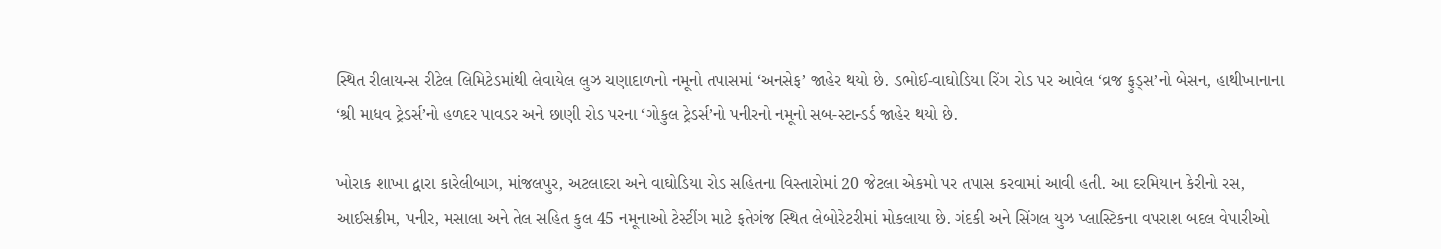સ્થિત રીલાયન્સ રીટેલ લિમિટેડમાંથી લેવાયેલ લુઝ ચણાદાળનો નમૂનો તપાસમાં ‘અનસેફ’ જાહેર થયો છે. ડભોઈ-વાઘોડિયા રિંગ રોડ પર આવેલ ‘વ્રજ ફુડ્સ’નો બેસન, હાથીખાનાના ‘શ્રી માધવ ટ્રેડર્સ’નો હળદર પાવડર અને છાણી રોડ પરના ‘ગોકુલ ટ્રેડર્સ’નો પનીરનો નમૂનો સબ-સ્ટાન્ડર્ડ જાહેર થયો છે.

ખોરાક શાખા દ્વારા કારેલીબાગ, માંજલપુર, અટલાદરા અને વાઘોડિયા રોડ સહિતના વિસ્તારોમાં 20 જેટલા એકમો પર તપાસ કરવામાં આવી હતી. આ દરમિયાન કેરીનો રસ, આઈસક્રીમ, પનીર, મસાલા અને તેલ સહિત કુલ 45 નમૂનાઓ ટેસ્ટીંગ માટે ફતેગંજ સ્થિત લેબોરેટરીમાં મોકલાયા છે. ગંદકી અને સિંગલ યુઝ પ્લાસ્ટિકના વપરાશ બદલ વેપારીઓ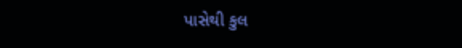પાસેથી કુલ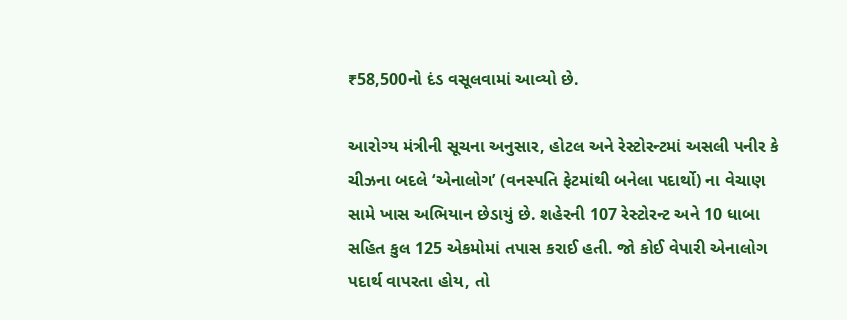₹58,500નો દંડ વસૂલવામાં આવ્યો છે.

આરોગ્ય મંત્રીની સૂચના અનુસાર, હોટલ અને રેસ્ટોરન્ટમાં અસલી પનીર કે ચીઝના બદલે ‘એનાલોગ’ (વનસ્પતિ ફેટમાંથી બનેલા પદાર્થો) ના વેચાણ સામે ખાસ અભિયાન છેડાયું છે. શહેરની 107 રેસ્ટોરન્ટ અને 10 ધાબા સહિત કુલ 125 એકમોમાં તપાસ કરાઈ હતી. જો કોઈ વેપારી એનાલોગ પદાર્થ વાપરતા હોય, તો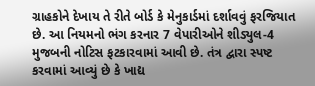ગ્રાહકોને દેખાય તે રીતે બોર્ડ કે મેનુકાર્ડમાં દર્શાવવું ફરજિયાત છે. આ નિયમનો ભંગ કરનાર 7 વેપારીઓને શીડ્યુલ-4 મુજબની નોટિસ ફટકારવામાં આવી છે. તંત્ર દ્વારા સ્પષ્ટ કરવામાં આવ્યું છે કે ખાદ્ય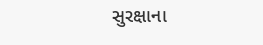સુરક્ષાના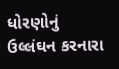ધોરણોનું ઉલ્લંઘન કરનારા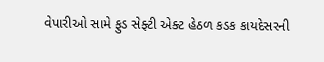વેપારીઓ સામે ફુડ સેફ્ટી એક્ટ હેઠળ કડક કાયદેસરની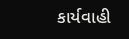કાર્યવાહી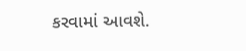કરવામાં આવશે.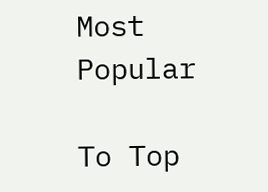Most Popular

To Top